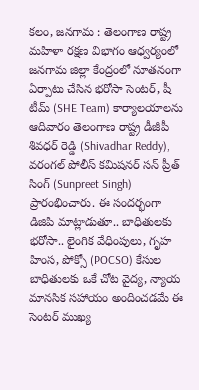కలం, జనగామ : తెలంగాణ రాష్ట్ర మహిళా రక్షణ విభాగం ఆధ్వర్యంలో జనగామ జిల్లా కేంద్రంలో నూతనంగా ఏర్పాటు చేసిన భరోసా సెంటర్, షీ టీమ్ (SHE Team) కార్యాలయాలను ఆదివారం తెలంగాణ రాష్ట్ర డీజీపీ శివధర్ రెడ్డి (Shivadhar Reddy), వరంగల్ పోలీస్ కమిషనర్ సన్ ప్రీత్ సింగ్ (Sunpreet Singh) ప్రారంభించారు. ఈ సందర్భంగా డిజిపి మాట్లాడుతూ.. బాధితులకు భరోసా.. లైంగిక వేధింపులు, గృహ హింస, పోక్సో (POCSO) కేసుల బాధితులకు ఒకే చోట వైద్య, న్యాయ మానసిక సహాయం అందించడమే ఈ సెంటర్ ముఖ్య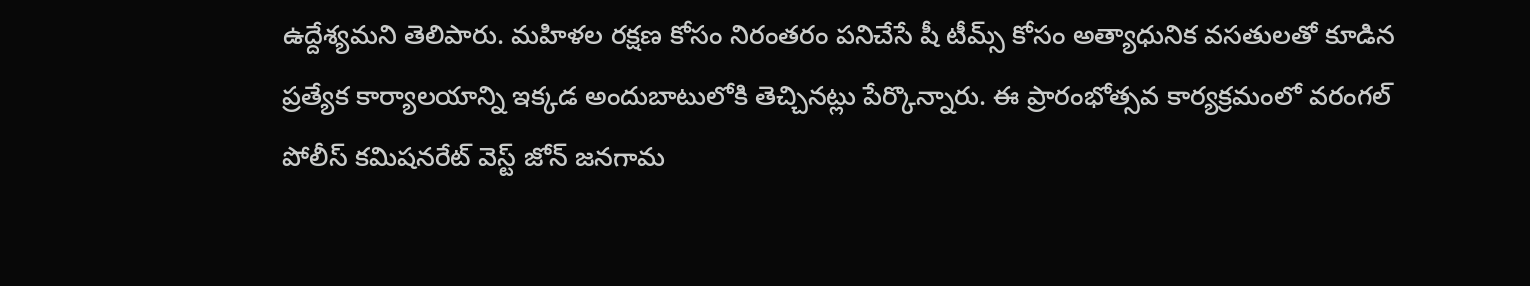ఉద్దేశ్యమని తెలిపారు. మహిళల రక్షణ కోసం నిరంతరం పనిచేసే షీ టీమ్స్ కోసం అత్యాధునిక వసతులతో కూడిన ప్రత్యేక కార్యాలయాన్ని ఇక్కడ అందుబాటులోకి తెచ్చినట్లు పేర్కొన్నారు. ఈ ప్రారంభోత్సవ కార్యక్రమంలో వరంగల్ పోలీస్ కమిషనరేట్ వెస్ట్ జోన్ జనగామ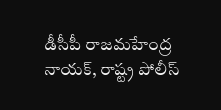డీసీపీ రాజమహేంద్ర నాయక్, రాష్ట్ర పోలీస్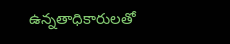ఉన్నతాధికారులతో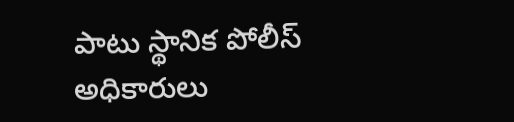పాటు స్థానిక పోలీస్ అధికారులు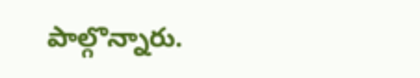పాల్గొన్నారు.